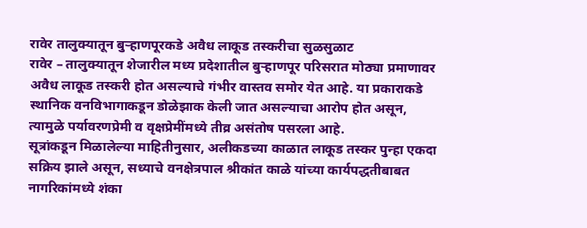रावेर तालुक्यातून बुऱ्हाणपूरकडे अवैध लाकूड तस्करीचा सुळसुळाट
रावेर – तालुक्यातून शेजारील मध्य प्रदेशातील बुऱ्हाणपूर परिसरात मोठ्या प्रमाणावर अवैध लाकूड तस्करी होत असल्याचे गंभीर वास्तव समोर येत आहे. या प्रकाराकडे स्थानिक वनविभागाकडून डोळेझाक केली जात असल्याचा आरोप होत असून, त्यामुळे पर्यावरणप्रेमी व वृक्षप्रेमींमध्ये तीव्र असंतोष पसरला आहे.
सूत्रांकडून मिळालेल्या माहितीनुसार, अलीकडच्या काळात लाकूड तस्कर पुन्हा एकदा सक्रिय झाले असून, सध्याचे वनक्षेत्रपाल श्रीकांत काळे यांच्या कार्यपद्धतीबाबत नागरिकांमध्ये शंका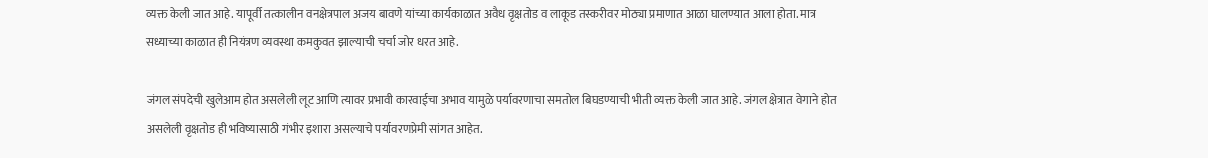व्यक्त केली जात आहे. यापूर्वी तत्कालीन वनक्षेत्रपाल अजय बावणे यांच्या कार्यकाळात अवैध वृक्षतोड व लाकूड तस्करीवर मोठ्या प्रमाणात आळा घालण्यात आला होता. मात्र सध्याच्या काळात ही नियंत्रण व्यवस्था कमकुवत झाल्याची चर्चा जोर धरत आहे.

जंगल संपदेची खुलेआम होत असलेली लूट आणि त्यावर प्रभावी कारवाईचा अभाव यामुळे पर्यावरणाचा समतोल बिघडण्याची भीती व्यक्त केली जात आहे. जंगल क्षेत्रात वेगाने होत असलेली वृक्षतोड ही भविष्यासाठी गंभीर इशारा असल्याचे पर्यावरणप्रेमी सांगत आहेत.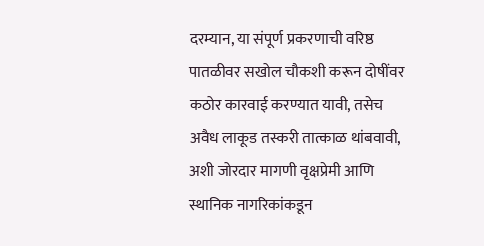दरम्यान, या संपूर्ण प्रकरणाची वरिष्ठ पातळीवर सखोल चौकशी करून दोषींवर कठोर कारवाई करण्यात यावी, तसेच अवैध लाकूड तस्करी तात्काळ थांबवावी, अशी जोरदार मागणी वृक्षप्रेमी आणि स्थानिक नागरिकांकडून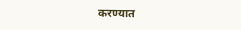करण्यात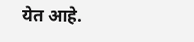येत आहे.